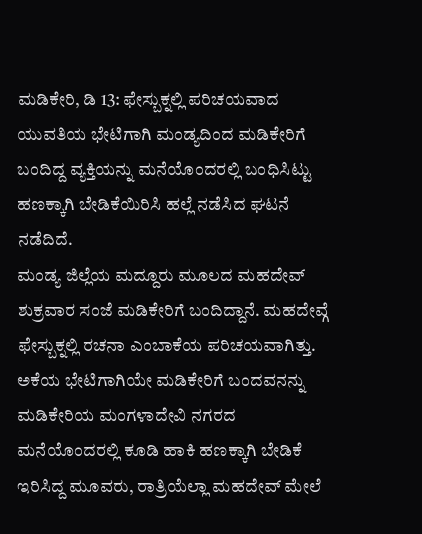ಮಡಿಕೇರಿ, ಡಿ 13: ಫೇಸ್ಬುಕ್ನಲ್ಲಿ ಪರಿಚಯವಾದ ಯುವತಿಯ ಭೇಟಿಗಾಗಿ ಮಂಡ್ಯದಿಂದ ಮಡಿಕೇರಿಗೆ ಬಂದಿದ್ದ ವ್ಯಕ್ತಿಯನ್ನು ಮನೆಯೊಂದರಲ್ಲಿ ಬಂಧಿಸಿಟ್ಟು ಹಣಕ್ಕಾಗಿ ಬೇಡಿಕೆಯಿರಿಸಿ ಹಲ್ಲೆ ನಡೆಸಿದ ಘಟನೆ ನಡೆದಿದೆ.
ಮಂಡ್ಯ ಜಿಲ್ಲೆಯ ಮದ್ದೂರು ಮೂಲದ ಮಹದೇವ್ ಶುಕ್ರವಾರ ಸಂಜೆ ಮಡಿಕೇರಿಗೆ ಬಂದಿದ್ದಾನೆ. ಮಹದೇವ್ಗೆ ಫೇಸ್ಬುಕ್ನಲ್ಲಿ ರಚನಾ ಎಂಬಾಕೆಯ ಪರಿಚಯವಾಗಿತ್ತು. ಅಕೆಯ ಭೇಟಿಗಾಗಿಯೇ ಮಡಿಕೇರಿಗೆ ಬಂದವನನ್ನು ಮಡಿಕೇರಿಯ ಮಂಗಳಾದೇವಿ ನಗರದ ಮನೆಯೊಂದರಲ್ಲಿ ಕೂಡಿ ಹಾಕಿ ಹಣಕ್ಕಾಗಿ ಬೇಡಿಕೆ ಇರಿಸಿದ್ದ ಮೂವರು, ರಾತ್ರಿಯೆಲ್ಲಾ ಮಹದೇವ್ ಮೇಲೆ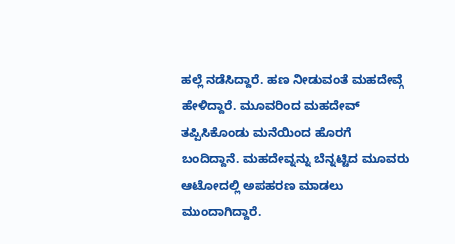ಹಲ್ಲೆ ನಡೆಸಿದ್ದಾರೆ. ಹಣ ನೀಡುವಂತೆ ಮಹದೇವ್ಗೆ ಹೇಳಿದ್ದಾರೆ. ಮೂವರಿಂದ ಮಹದೇವ್ ತಪ್ಪಿಸಿಕೊಂಡು ಮನೆಯಿಂದ ಹೊರಗೆ ಬಂದಿದ್ದಾನೆ. ಮಹದೇವ್ನನ್ನು ಬೆನ್ನಟ್ಟಿದ ಮೂವರು ಆಟೋದಲ್ಲಿ ಅಪಹರಣ ಮಾಡಲು ಮುಂದಾಗಿದ್ದಾರೆ.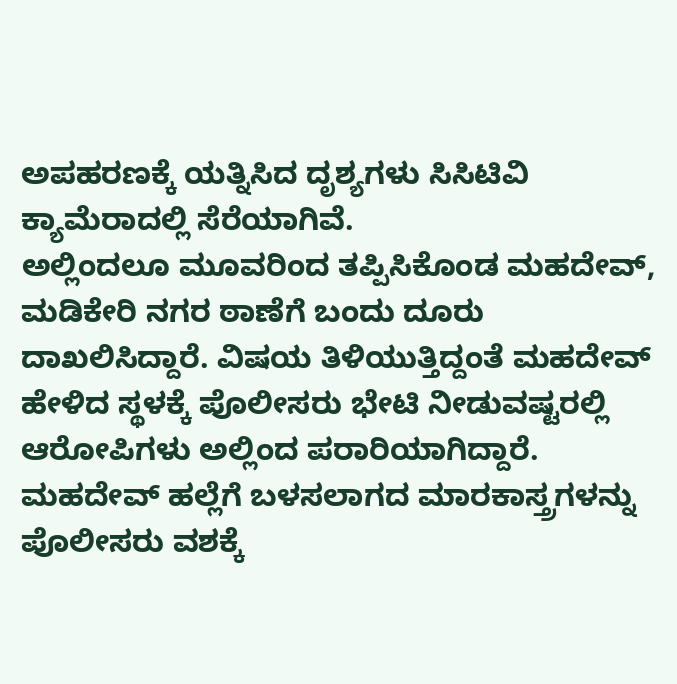ಅಪಹರಣಕ್ಕೆ ಯತ್ನಿಸಿದ ದೃಶ್ಯಗಳು ಸಿಸಿಟಿವಿ ಕ್ಯಾಮೆರಾದಲ್ಲಿ ಸೆರೆಯಾಗಿವೆ.
ಅಲ್ಲಿಂದಲೂ ಮೂವರಿಂದ ತಪ್ಪಿಸಿಕೊಂಡ ಮಹದೇವ್, ಮಡಿಕೇರಿ ನಗರ ಠಾಣೆಗೆ ಬಂದು ದೂರು ದಾಖಲಿಸಿದ್ದಾರೆ. ವಿಷಯ ತಿಳಿಯುತ್ತಿದ್ದಂತೆ ಮಹದೇವ್ ಹೇಳಿದ ಸ್ಥಳಕ್ಕೆ ಪೊಲೀಸರು ಭೇಟಿ ನೀಡುವಷ್ಟರಲ್ಲಿ ಆರೋಪಿಗಳು ಅಲ್ಲಿಂದ ಪರಾರಿಯಾಗಿದ್ದಾರೆ.
ಮಹದೇವ್ ಹಲ್ಲೆಗೆ ಬಳಸಲಾಗದ ಮಾರಕಾಸ್ತ್ರಗಳನ್ನು ಪೊಲೀಸರು ವಶಕ್ಕೆ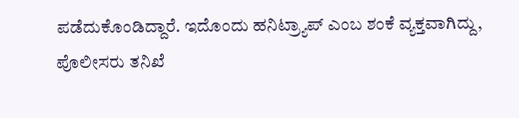ಪಡೆದುಕೊಂಡಿದ್ದಾರೆ. ಇದೊಂದು ಹನಿಟ್ರ್ಯಾಪ್ ಎಂಬ ಶಂಕೆ ವ್ಯಕ್ತವಾಗಿದ್ದು, ಪೊಲೀಸರು ತನಿಖೆ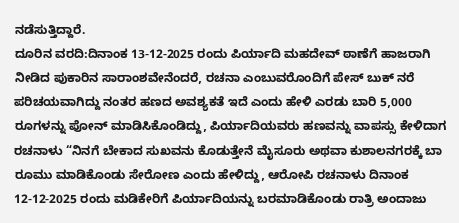ನಡೆಸುತ್ತಿದ್ದಾರೆ.
ದೂರಿನ ವರದಿ:ದಿನಾಂಕ 13-12-2025 ರಂದು ಪಿರ್ಯಾದಿ ಮಹದೇವ್ ಠಾಣೆಗೆ ಹಾಜರಾಗಿ ನೀಡಿದ ಪುಕಾರಿನ ಸಾರಾಂಶವೇನೆಂದರೆ, ರಚನಾ ಎಂಬುವರೊಂದಿಗೆ ಪೇಸ್ ಬುಕ್ ನರೆ ಪರಿಚಯವಾಗಿದ್ದು ನಂತರ ಹಣದ ಅವಶ್ಯಕತೆ ಇದೆ ಎಂದು ಹೇಳಿ ಎರಡು ಬಾರಿ 5,000 ರೂಗಳನ್ನು ಪೋನ್ ಮಾಡಿಸಿಕೊಂಡಿದ್ದು, ಪಿರ್ಯಾದಿಯವರು ಹಣವನ್ನು ವಾಪಸ್ಸು ಕೇಳಿದಾಗ ರಚನಾಳು “ನಿನಗೆ ಬೇಕಾದ ಸುಖವನು ಕೊಡುತ್ತೇನೆ ಮೈಸೂರು ಅಥವಾ ಕುಶಾಲನಗರಕ್ಕೆ ಬಾ ರೂಮು ಮಾಡಿಕೊಂಡು ಸೇರೋಣ ಎಂದು ಹೇಳಿದ್ದು, ಆರೋಪಿ ರಚನಾಳು ದಿನಾಂಕ 12-12-2025 ರಂದು ಮಡಿಕೇರಿಗೆ ಪಿರ್ಯಾದಿಯನ್ನು ಬರಮಾಡಿಕೊಂಡು ರಾತ್ರಿ ಅಂದಾಜು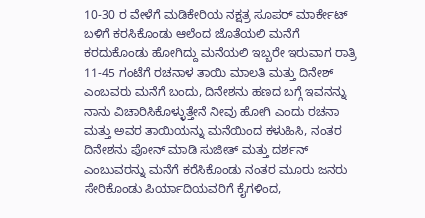10-30 ರ ವೇಳೆಗೆ ಮಡಿಕೇರಿಯ ನಕ್ಷತ್ರ ಸೂಪರ್ ಮಾರ್ಕೇಟ್ ಬಳಿಗೆ ಕರಸಿಕೊಂಡು ಆಲೆಂದ ಜೊತೆಯಲಿ ಮನೆಗೆ ಕರದುಕೊಂಡು ಹೋಗಿದ್ದು ಮನೆಯಲಿ ಇಬ್ಬರೇ ಇರುವಾಗ ರಾತ್ರಿ 11-45 ಗಂಟೆಗೆ ರಚನಾಳ ತಾಯಿ ಮಾಲತಿ ಮತ್ತು ದಿನೇಶ್ ಎಂಬವರು ಮನೆಗೆ ಬಂದು, ದಿನೇಶನು ಹಣದ ಬಗ್ಗೆ ಇವನನ್ನು ನಾನು ವಿಚಾರಿಸಿಕೊಳ್ಳುತ್ತೇನೆ ನೀವು ಹೋಗಿ ಎಂದು ರಚನಾ ಮತ್ತು ಅವರ ತಾಯಿಯನ್ನು ಮನೆಯಿಂದ ಕಳುಹಿಸಿ, ನಂತರ ದಿನೇಶನು ಪೋನ್ ಮಾಡಿ ಸುಜೀತ್ ಮತ್ತು ದರ್ಶನ್ ಎಂಬುವರನ್ನು ಮನೆಗೆ ಕರೆಸಿಕೊಂಡು ನಂತರ ಮೂರು ಜನರು ಸೇರಿಕೊಂಡು ಪಿರ್ಯಾದಿಯವರಿಗೆ ಕೈಗಳಿಂದ,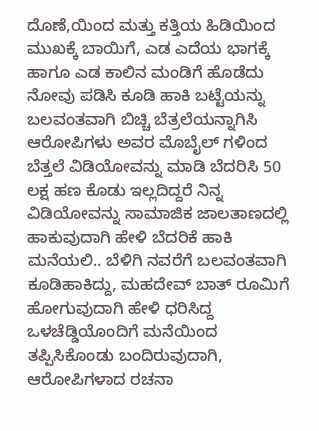ದೊಣೆ,ಯಿಂದ ಮತ್ತು ಕತ್ತಿಯ ಹಿಡಿಯಿಂದ ಮುಖಕ್ಕೆ ಬಾಯಿಗೆ, ಎಡ ಎದೆಯ ಭಾಗಕ್ಕೆ ಹಾಗೂ ಎಡ ಕಾಲಿನ ಮಂಡಿಗೆ ಹೊಡೆದು ನೋವು ಪಡಿಸಿ ಕೂಡಿ ಹಾಕಿ ಬಟ್ಟೆಯನ್ನು ಬಲವಂತವಾಗಿ ಬಿಚ್ಚಿ ಬೆತ್ರಲೆಯನ್ನಾಗಿಸಿ ಆರೋಪಿಗಳು ಅವರ ಮೊಬೈಲ್ ಗಳಿಂದ ಬೆತ್ತಲೆ ವಿಡಿಯೋವನ್ನು ಮಾಡಿ ಬೆದರಿಸಿ 50 ಲಕ್ಷ ಹಣ ಕೊಡು ಇಲ್ಲದಿದ್ದರೆ ನಿನ್ನ ವಿಡಿಯೋವನ್ನು ಸಾಮಾಜಿಕ ಜಾಲತಾಣದಲ್ಲಿ ಹಾಕುವುದಾಗಿ ಹೇಳಿ ಬೆದರಿಕೆ ಹಾಕಿ ಮನೆಯಲಿ.. ಬೆಳಿಗಿ ನವರೆಗೆ ಬಲವಂತವಾಗಿ ಕೂಡಿಹಾಕಿದ್ದು, ಮಹದೇವ್ ಬಾತ್ ರೂಮಿಗೆ ಹೋಗುವುದಾಗಿ ಹೇಳಿ ಧರಿಸಿದ್ದ ಒಳಚೆಡ್ಡಿಯೊಂದಿಗೆ ಮನೆಯಿಂದ ತಪ್ಪಿಸಿಕೊಂಡು ಬಂದಿರುವುದಾಗಿ, ಆರೋಪಿಗಳಾದ ರಚನಾ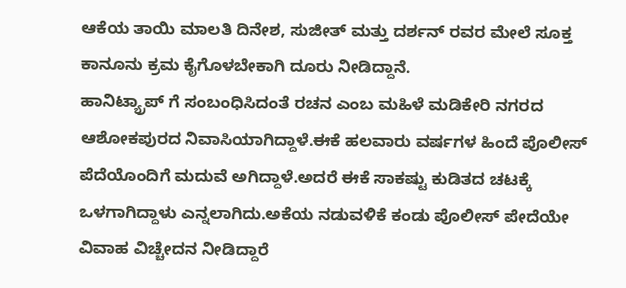ಆಕೆಯ ತಾಯಿ ಮಾಲತಿ ದಿನೇಶ, ಸುಜೀತ್ ಮತ್ತು ದರ್ಶನ್ ರವರ ಮೇಲೆ ಸೂಕ್ತ ಕಾನೂನು ಕ್ರಮ ಕೈಗೊಳಬೇಕಾಗಿ ದೂರು ನೀಡಿದ್ದಾನೆ.
ಹಾನಿಟ್ಯ್ರಾಪ್ ಗೆ ಸಂಬಂಧಿಸಿದಂತೆ ರಚನ ಎಂಬ ಮಹಿಳೆ ಮಡಿಕೇರಿ ನಗರದ ಆಶೋಕಪುರದ ನಿವಾಸಿಯಾಗಿದ್ದಾಳೆ.ಈಕೆ ಹಲವಾರು ವರ್ಷಗಳ ಹಿಂದೆ ಪೊಲೀಸ್ ಪೆದೆಯೊಂದಿಗೆ ಮದುವೆ ಅಗಿದ್ದಾಳೆ.ಅದರೆ ಈಕೆ ಸಾಕಷ್ಟು ಕುಡಿತದ ಚಟಕ್ಕೆ ಒಳಗಾಗಿದ್ದಾಳು ಎನ್ನಲಾಗಿದು.ಅಕೆಯ ನಡುವಳಿಕೆ ಕಂಡು ಪೊಲೀಸ್ ಪೇದೆಯೇ ವಿವಾಹ ವಿಚ್ಚೇದನ ನೀಡಿದ್ದಾರೆ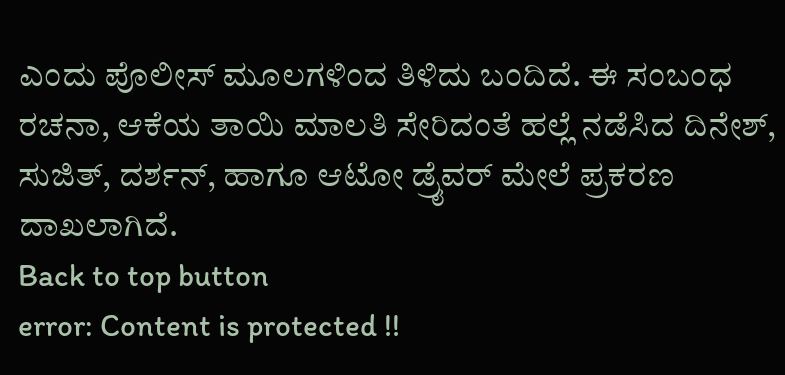ಎಂದು ಪೊಲೀಸ್ ಮೂಲಗಳಿಂದ ತಿಳಿದು ಬಂದಿದೆ. ಈ ಸಂಬಂಧ ರಚನಾ, ಆಕೆಯ ತಾಯಿ ಮಾಲತಿ ಸೇರಿದಂತೆ ಹಲ್ಲೆ ನಡೆಸಿದ ದಿನೇಶ್, ಸುಜಿತ್, ದರ್ಶನ್, ಹಾಗೂ ಆಟೋ ಡ್ರೈವರ್ ಮೇಲೆ ಪ್ರಕರಣ ದಾಖಲಾಗಿದೆ.
Back to top button
error: Content is protected !!